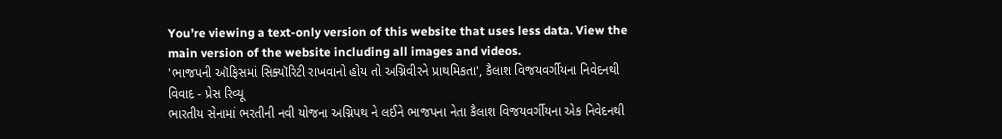You’re viewing a text-only version of this website that uses less data. View the main version of the website including all images and videos.
'ભાજપની ઑફિસમાં સિક્યૉરિટી રાખવાનો હોય તો અગ્નિવીરને પ્રાથમિકતા', કૈલાશ વિજયવર્ગીયના નિવેદનથી વિવાદ - પ્રેસ રિવ્યૂ
ભારતીય સેનામાં ભરતીની નવી યોજના અગ્નિપથ ને લઈને ભાજપના નેતા કૈલાશ વિજયવર્ગીયના એક નિવેદનથી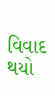વિવાદ થયો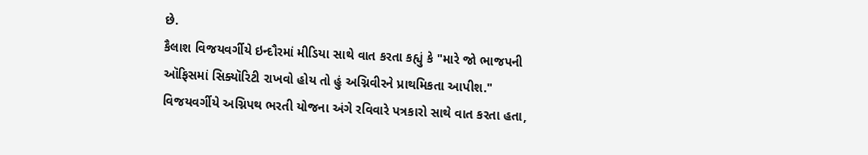છે.
કૈલાશ વિજયવર્ગીયે ઇન્દૌરમાં મીડિયા સાથે વાત કરતા કહ્યું કે "મારે જો ભાજપની ઑફિસમાં સિક્યૉરિટી રાખવો હોય તો હું અગ્નિવીરને પ્રાથમિકતા આપીશ."
વિજયવર્ગીયે અગ્નિપથ ભરતી યોજના અંગે રવિવારે પત્રકારો સાથે વાત કરતા હતા,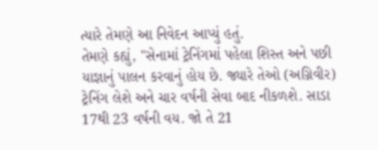ત્યારે તેમણે આ નિવેદન આપ્યું હતું.
તેમણે કહ્યું, "સેનામાં ટ્રેનિંગમાં પહેલા શિસ્ત અને પછી યાજ્ઞાનું પાલન કરવાનું હોય છે. જ્યારે તેઓ (અગ્નિવીર) ટ્રેનિંગ લેશે અને ચાર વર્ષની સેવા બાદ નીકળશે. સાડા 17થી 23 વર્ષની વય. જો તે 21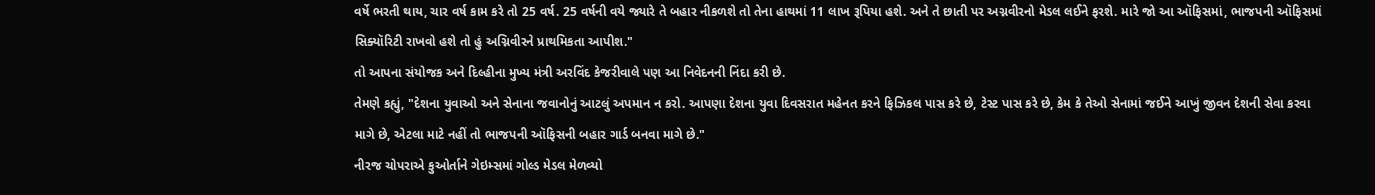વર્ષે ભરતી થાય, ચાર વર્ષ કામ કરે તો 25 વર્ષ. 25 વર્ષની વયે જ્યારે તે બહાર નીકળશે તો તેના હાથમાં 11 લાખ રૂપિયા હશે. અને તે છાતી પર અગ્નવીરનો મેડલ લઈને ફરશે. મારે જો આ ઑફિસમાં, ભાજપની ઑફિસમાં સિક્યૉરિટી રાખવો હશે તો હું અગ્નિવીરને પ્રાથમિકતા આપીશ."
તો આપના સંયોજક અને દિલ્હીના મુખ્ય મંત્રી અરવિંદ કેજરીવાલે પણ આ નિવેદનની નિંદા કરી છે.
તેમણે કહ્યું, "દેશના યુવાઓ અને સેનાના જવાનોનું આટલું અપમાન ન કરો. આપણા દેશના યુવા દિવસરાત મહેનત કરને ફિઝિકલ પાસ કરે છે, ટેસ્ટ પાસ કરે છે, કેમ કે તેઓ સેનામાં જઈને આખું જીવન દેશની સેવા કરવા માગે છે, એટલા માટે નહીં તો ભાજપની ઑફિસની બહાર ગાર્ડ બનવા માગે છે."
નીરજ ચોપરાએ કુઓર્તાને ગેઇમ્સમાં ગોલ્ડ મેડલ મેળવ્યો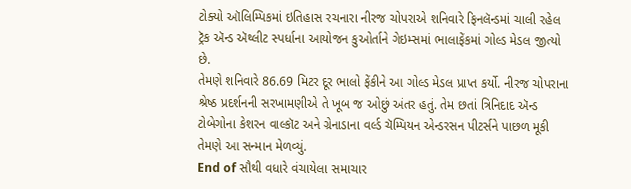ટોક્યો ઑલિમ્પિકમાં ઇતિહાસ રચનારા નીરજ ચોપરાએ શનિવારે ફિનલૅન્ડમાં ચાલી રહેલ ટ્રૅક ઍન્ડ ઍથ્લીટ સ્પર્ધાના આયોજન કુઓર્તાને ગેઇમ્સમાં ભાલાફેંકમાં ગોલ્ડ મેડલ જીત્યો છે.
તેમણે શનિવારે 86.69 મિટર દૂર ભાલો ફેંકીને આ ગોલ્ડ મેડલ પ્રાપ્ત કર્યો. નીરજ ચોપરાના શ્રેષ્ઠ પ્રદર્શનની સરખામણીએ તે ખૂબ જ ઓછું અંતર હતું. તેમ છતાં ત્રિનિદાદ ઍન્ડ ટોબેગોના કેશરન વાલ્કૉટ અને ગ્રેનાડાના વર્લ્ડ ચૅમ્પિયન એન્ડરસન પીટર્સને પાછળ મૂકી તેમણે આ સન્માન મેળવ્યું.
End of સૌથી વધારે વંચાયેલા સમાચાર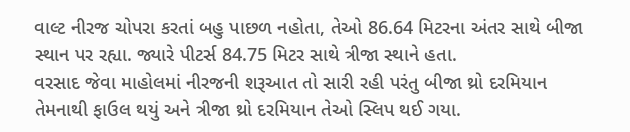વાલ્ટ નીરજ ચોપરા કરતાં બહુ પાછળ નહોતા, તેઓ 86.64 મિટરના અંતર સાથે બીજા સ્થાન પર રહ્યા. જ્યારે પીટર્સ 84.75 મિટર સાથે ત્રીજા સ્થાને હતા.
વરસાદ જેવા માહોલમાં નીરજની શરૂઆત તો સારી રહી પરંતુ બીજા થ્રો દરમિયાન તેમનાથી ફાઉલ થયું અને ત્રીજા થ્રો દરમિયાન તેઓ સ્લિપ થઈ ગયા.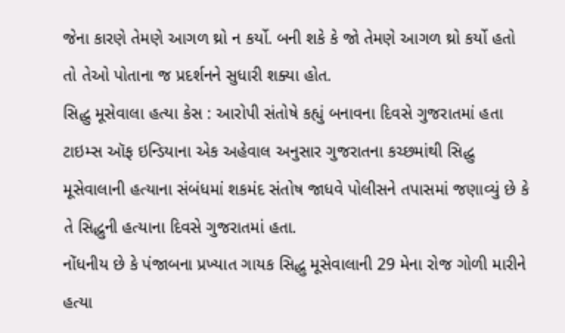જેના કારણે તેમણે આગળ થ્રો ન કર્યો. બની શકે કે જો તેમણે આગળ થ્રો કર્યો હતો તો તેઓ પોતાના જ પ્રદર્શનને સુધારી શક્યા હોત.
સિદ્ધુ મૂસેવાલા હત્યા કેસ : આરોપી સંતોષે કહ્યું બનાવના દિવસે ગુજરાતમાં હતા
ટાઇમ્સ ઑફ ઇન્ડિયાના એક અહેવાલ અનુસાર ગુજરાતના કચ્છમાંથી સિદ્ધુ મૂસેવાલાની હત્યાના સંબંધમાં શકમંદ સંતોષ જાધવે પોલીસને તપાસમાં જણાવ્યું છે કે તે સિદ્ધુની હત્યાના દિવસે ગુજરાતમાં હતા.
નોંધનીય છે કે પંજાબના પ્રખ્યાત ગાયક સિદ્ધુ મૂસેવાલાની 29 મેના રોજ ગોળી મારીને હત્યા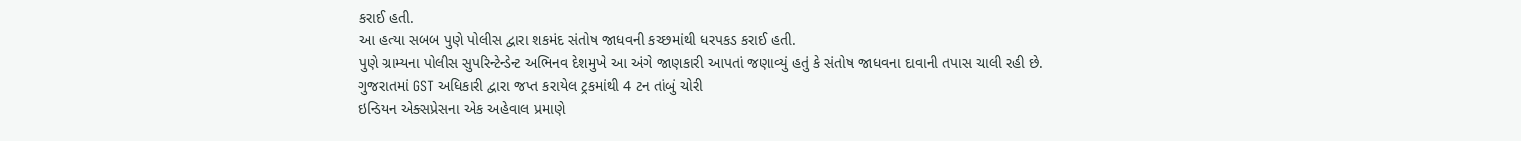કરાઈ હતી.
આ હત્યા સબબ પુણે પોલીસ દ્વારા શકમંદ સંતોષ જાધવની કચ્છમાંથી ધરપકડ કરાઈ હતી.
પુણે ગ્રામ્યના પોલીસ સુપરિન્ટેન્ડેન્ટ અભિનવ દેશમુખે આ અંગે જાણકારી આપતાં જણાવ્યું હતું કે સંતોષ જાધવના દાવાની તપાસ ચાલી રહી છે.
ગુજરાતમાં GST અધિકારી દ્વારા જપ્ત કરાયેલ ટ્રકમાંથી 4 ટન તાંબું ચોરી
ઇન્ડિયન એક્સપ્રેસના એક અહેવાલ પ્રમાણે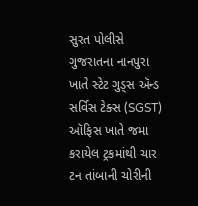સુરત પોલીસે ગુજરાતના નાનપુરા ખાતે સ્ટેટ ગુડ્સ ઍન્ડ સર્વિસ ટેક્સ (SGST) ઑફિસ ખાતે જમા કરાયેલ ટ્રકમાંથી ચાર ટન તાંબાની ચોરીની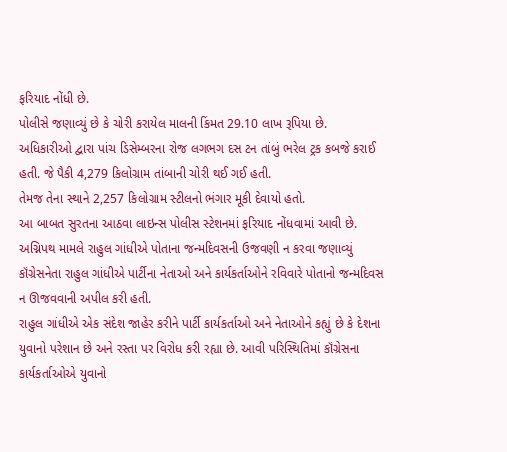ફરિયાદ નોંધી છે.
પોલીસે જણાવ્યું છે કે ચોરી કરાયેલ માલની કિંમત 29.10 લાખ રૂપિયા છે.
અધિકારીઓ દ્વારા પાંચ ડિસેમ્બરના રોજ લગભગ દસ ટન તાંબું ભરેલ ટ્રક કબજે કરાઈ હતી. જે પૈકી 4,279 કિલોગ્રામ તાંબાની ચોરી થઈ ગઈ હતી.
તેમજ તેના સ્થાને 2,257 કિલોગ્રામ સ્ટીલનો ભંગાર મૂકી દેવાયો હતો.
આ બાબત સુરતના આઠવા લાઇન્સ પોલીસ સ્ટેશનમાં ફરિયાદ નોંધવામાં આવી છે.
અગ્નિપથ મામલે રાહુલ ગાંધીએ પોતાના જન્મદિવસની ઉજવણી ન કરવા જણાવ્યું
કૉંગ્રેસનેતા રાહુલ ગાંધીએ પાર્ટીના નેતાઓ અને કાર્યકર્તાઓને રવિવારે પોતાનો જન્મદિવસ ન ઊજવવાની અપીલ કરી હતી.
રાહુલ ગાંધીએ એક સંદેશ જાહેર કરીને પાર્ટી કાર્યકર્તાઓ અને નેતાઓને કહ્યું છે કે દેશના યુવાનો પરેશાન છે અને રસ્તા પર વિરોધ કરી રહ્યા છે. આવી પરિસ્થિતિમાં કૉંગ્રેસના કાર્યકર્તાઓએ યુવાનો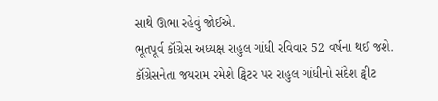સાથે ઊભા રહેવું જોઈએ.
ભૂતપૂર્વ કૉંગ્રેસ અધ્યક્ષ રાહુલ ગાંધી રવિવાર 52 વર્ષના થઈ જશે.
કૉંગ્રેસનેતા જયરામ રમેશે ટ્વિટર પર રાહુલ ગાંધીનો સંદેશ ટ્વીટ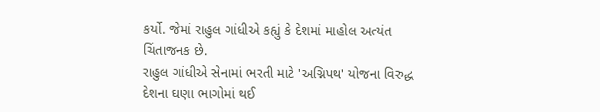કર્યો. જેમાં રાહુલ ગાંધીએ કહ્યું કે દેશમાં માહોલ અત્યંત ચિંતાજનક છે.
રાહુલ ગાંધીએ સેનામાં ભરતી માટે 'અગ્નિપથ' યોજના વિરુદ્ધ દેશના ઘણા ભાગોમાં થઈ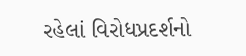રહેલાં વિરોધપ્રદર્શનો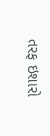તરફ ઇશારો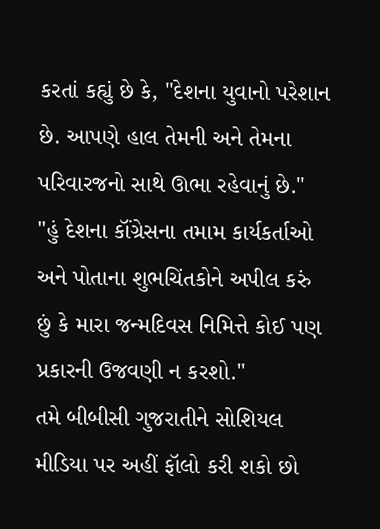કરતાં કહ્યું છે કે, "દેશના યુવાનો પરેશાન છે. આપણે હાલ તેમની અને તેમના પરિવારજનો સાથે ઊભા રહેવાનું છે."
"હું દેશના કૉંગ્રેસના તમામ કાર્યકર્તાઓ અને પોતાના શુભચિંતકોને અપીલ કરું છું કે મારા જન્મદિવસ નિમિત્તે કોઈ પણ પ્રકારની ઉજવણી ન કરશો."
તમે બીબીસી ગુજરાતીને સોશિયલ મીડિયા પર અહીં ફૉલો કરી શકો છો